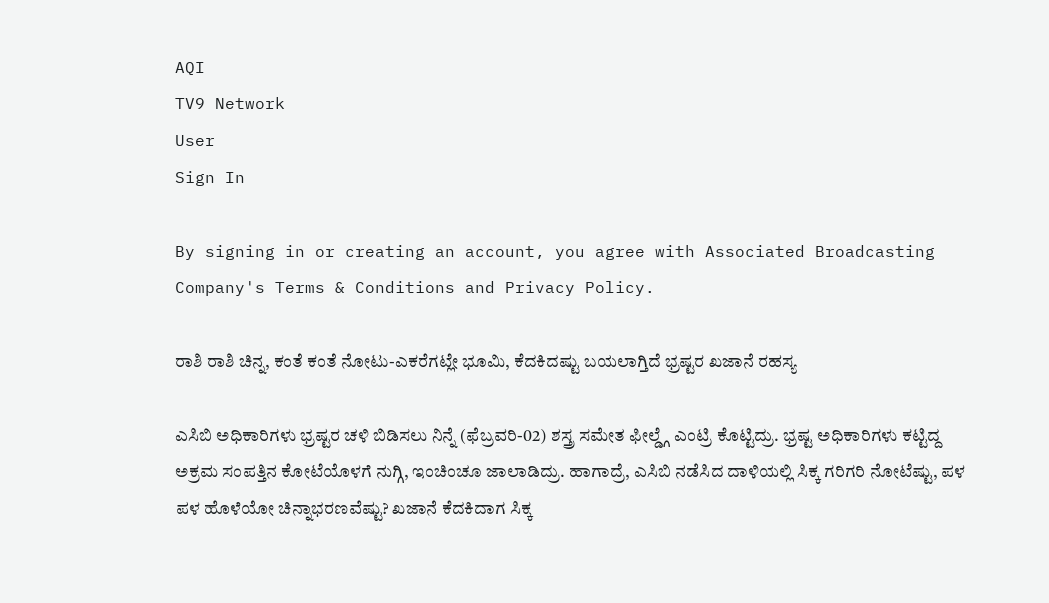AQI
TV9 Network
User
Sign In

By signing in or creating an account, you agree with Associated Broadcasting Company's Terms & Conditions and Privacy Policy.

ರಾಶಿ ರಾಶಿ ಚಿನ್ನ, ಕಂತೆ ಕಂತೆ ನೋಟು-ಎಕರೆಗಟ್ಲೇ ಭೂಮಿ, ಕೆದಕಿದಷ್ಟು ಬಯಲಾಗ್ತಿದೆ ಭ್ರಷ್ಟರ ಖಜಾನೆ ರಹಸ್ಯ

ಎಸಿಬಿ ಅಧಿಕಾರಿಗಳು ಭ್ರಷ್ಟರ ಚಳಿ ಬಿಡಿಸಲು ನಿನ್ನೆ (ಫೆಬ್ರವರಿ-02) ಶಸ್ತ್ರ ಸಮೇತ ಫೀಲ್ಡ್ಗೆ ಎಂಟ್ರಿ ಕೊಟ್ಟಿದ್ರು. ಭ್ರಷ್ಟ ಅಧಿಕಾರಿಗಳು ಕಟ್ಟಿದ್ದ ಅಕ್ರಮ ಸಂಪತ್ತಿನ ಕೋಟೆಯೊಳಗೆ ನುಗ್ಗಿ, ಇಂಚಿಂಚೂ ಜಾಲಾಡಿದ್ರು. ಹಾಗಾದ್ರೆ, ಎಸಿಬಿ ನಡೆಸಿದ ದಾಳಿಯಲ್ಲಿ ಸಿಕ್ಕ ಗರಿಗರಿ ನೋಟೆಷ್ಟು, ಪಳ ಪಳ ಹೊಳೆಯೋ ಚಿನ್ನಾಭರಣವೆಷ್ಟು? ಖಜಾನೆ ಕೆದಕಿದಾಗ ಸಿಕ್ಕ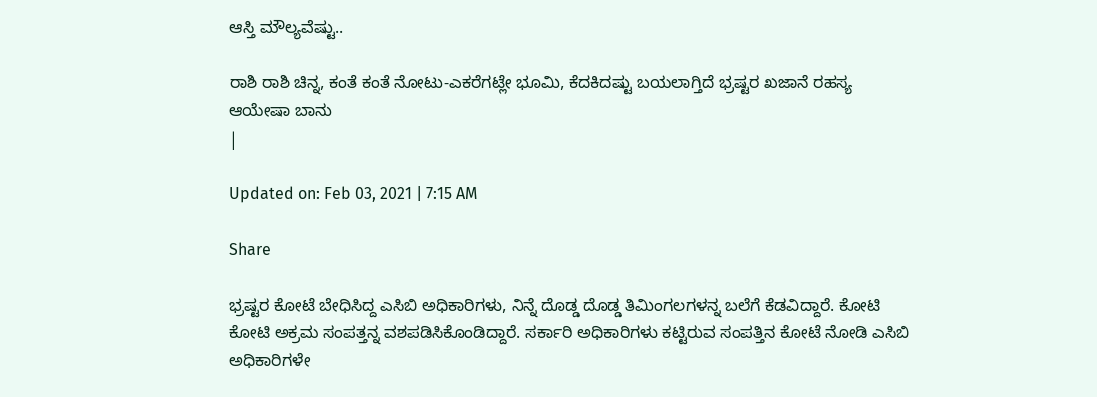ಆಸ್ತಿ ಮೌಲ್ಯವೆಷ್ಟು..

ರಾಶಿ ರಾಶಿ ಚಿನ್ನ, ಕಂತೆ ಕಂತೆ ನೋಟು-ಎಕರೆಗಟ್ಲೇ ಭೂಮಿ, ಕೆದಕಿದಷ್ಟು ಬಯಲಾಗ್ತಿದೆ ಭ್ರಷ್ಟರ ಖಜಾನೆ ರಹಸ್ಯ
ಆಯೇಷಾ ಬಾನು
|

Updated on: Feb 03, 2021 | 7:15 AM

Share

ಭ್ರಷ್ಟರ ಕೋಟೆ ಬೇಧಿಸಿದ್ದ ಎಸಿಬಿ ಅಧಿಕಾರಿಗಳು, ನಿನ್ನೆ ದೊಡ್ಡ ದೊಡ್ಡ ತಿಮಿಂಗಲಗಳನ್ನ ಬಲೆಗೆ ಕೆಡವಿದ್ದಾರೆ. ಕೋಟಿ ಕೋಟಿ ಅಕ್ರಮ ಸಂಪತ್ತನ್ನ ವಶಪಡಿಸಿಕೊಂಡಿದ್ದಾರೆ. ಸರ್ಕಾರಿ ಅಧಿಕಾರಿಗಳು ಕಟ್ಟಿರುವ ಸಂಪತ್ತಿನ ಕೋಟೆ ನೋಡಿ ಎಸಿಬಿ ಅಧಿಕಾರಿಗಳೇ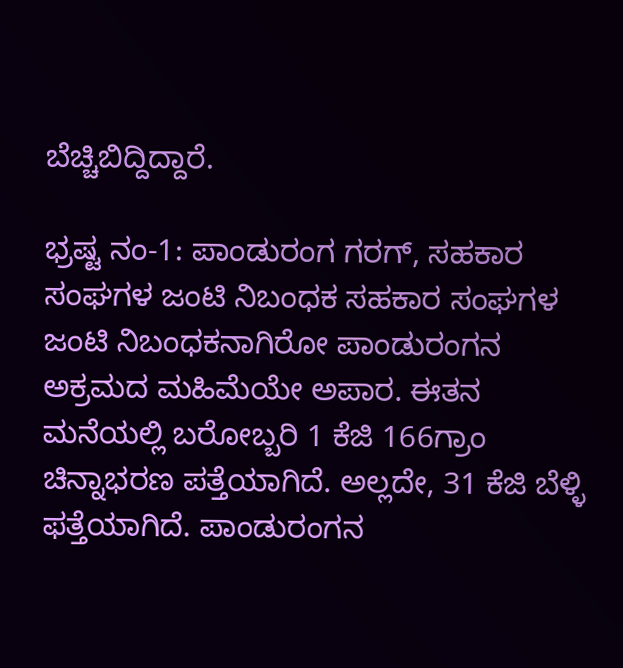ಬೆಚ್ಚಿಬಿದ್ದಿದ್ದಾರೆ.

ಭ್ರಷ್ಟ ನಂ-1: ಪಾಂಡುರಂಗ ಗರಗ್, ಸಹಕಾರ ಸಂಘಗಳ ಜಂಟಿ ನಿಬಂಧಕ ಸಹಕಾರ ಸಂಘಗಳ ಜಂಟಿ ನಿಬಂಧಕನಾಗಿರೋ ಪಾಂಡುರಂಗನ ಅಕ್ರಮದ ಮಹಿಮೆಯೇ ಅಪಾರ. ಈತನ ಮನೆಯಲ್ಲಿ ಬರೋಬ್ಬರಿ 1 ಕೆಜಿ 166ಗ್ರಾಂ ಚಿನ್ನಾಭರಣ ಪತ್ತೆಯಾಗಿದೆ. ಅಲ್ಲದೇ, 31 ಕೆಜಿ ಬೆಳ್ಳಿ ಫತ್ತೆಯಾಗಿದೆ. ಪಾಂಡುರಂಗನ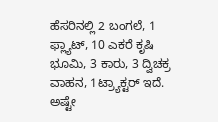ಹೆಸರಿನಲ್ಲಿ 2 ಬಂಗಲೆ, 1 ಫ್ಲ್ಯಾಟ್, 10 ಎಕರೆ ಕೃಷಿ ಭೂಮಿ, 3 ಕಾರು, 3 ದ್ವಿಚಕ್ರ ವಾಹನ, 1ಟ್ರ್ಯಾಕ್ಟರ್ ಇದೆ. ಅಷ್ಟೇ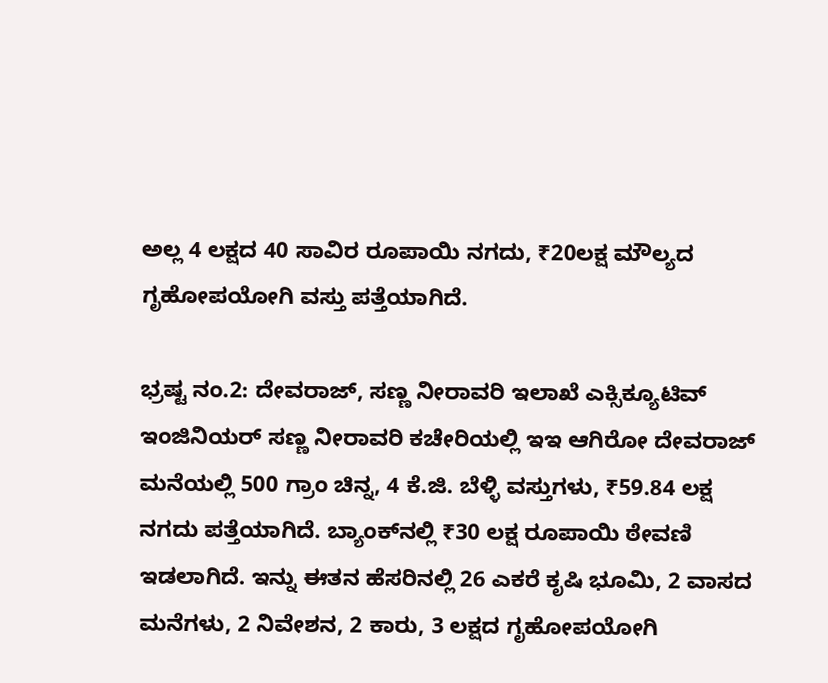ಅಲ್ಲ 4 ಲಕ್ಷದ 40 ಸಾವಿರ ರೂಪಾಯಿ ನಗದು, ₹20ಲಕ್ಷ ಮೌಲ್ಯದ ಗೃಹೋಪಯೋಗಿ ವಸ್ತು ಪತ್ತೆಯಾಗಿದೆ.

ಭ್ರಷ್ಟ ನಂ.2: ದೇವರಾಜ್, ಸಣ್ಣ ನೀರಾವರಿ ಇಲಾಖೆ ಎಕ್ಸಿಕ್ಯೂಟಿವ್ ಇಂಜಿನಿಯರ್ ಸಣ್ಣ ನೀರಾವರಿ ಕಚೇರಿಯಲ್ಲಿ ಇಇ ಆಗಿರೋ ದೇವರಾಜ್ ಮನೆಯಲ್ಲಿ 500 ಗ್ರಾಂ ಚಿನ್ನ, 4 ಕೆ.ಜಿ. ಬೆಳ್ಳಿ ವಸ್ತುಗಳು, ₹59.84 ಲಕ್ಷ ನಗದು ಪತ್ತೆಯಾಗಿದೆ. ಬ್ಯಾಂಕ್‌ನಲ್ಲಿ ₹30 ಲಕ್ಷ ರೂಪಾಯಿ ಠೇವಣಿ ಇಡಲಾಗಿದೆ. ಇನ್ನು ಈತನ ಹೆಸರಿನಲ್ಲಿ 26 ಎಕರೆ ಕೃಷಿ ಭೂಮಿ, 2 ವಾಸದ ಮನೆಗಳು, 2 ನಿವೇಶನ, 2 ಕಾರು, 3 ಲಕ್ಷದ ಗೃಹೋಪಯೋಗಿ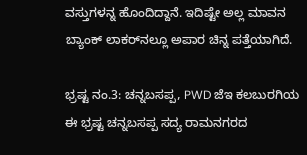ವಸ್ತುಗಳನ್ನ ಹೊಂದಿದ್ದಾನೆ. ಇದಿಷ್ಟೇ ಅಲ್ಲ ಮಾವನ ಬ್ಯಾಂಕ್ ಲಾಕರ್‌ನಲ್ಲೂ ಅಪಾರ ಚಿನ್ನ ಪತ್ತೆಯಾಗಿದೆ.

ಭ್ರಷ್ಟ ನಂ.3: ಚನ್ನಬಸಪ್ಪ, PWD ಜೆಇ ಕಲಬುರಗಿಯ ಈ ಭ್ರಷ್ಟ ಚನ್ನಬಸಪ್ಪ ಸದ್ಯ ರಾಮನಗರದ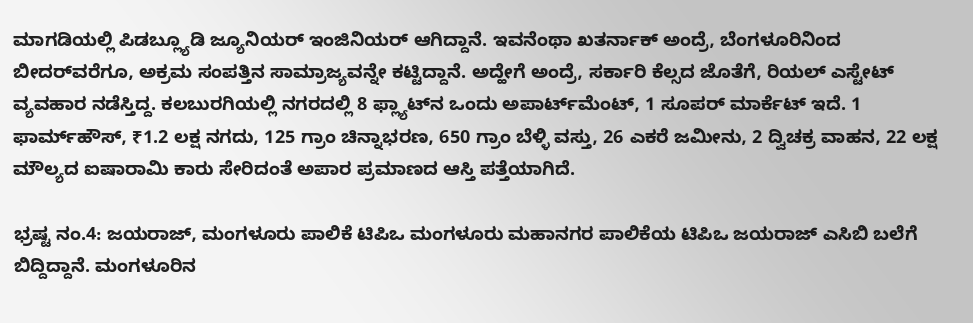ಮಾಗಡಿಯಲ್ಲಿ ಪಿಡಬ್ಲ್ಯೂಡಿ ಜ್ಯೂನಿಯರ್ ಇಂಜಿನಿಯರ್ ಆಗಿದ್ದಾನೆ. ಇವನೆಂಥಾ ಖತರ್ನಾಕ್ ಅಂದ್ರೆ, ಬೆಂಗಳೂರಿನಿಂದ ಬೀದರ್‌ವರೆಗೂ, ಅಕ್ರಮ ಸಂಪತ್ತಿನ ಸಾಮ್ರಾಜ್ಯವನ್ನೇ ಕಟ್ಟಿದ್ದಾನೆ. ಅದ್ಹೇಗೆ ಅಂದ್ರೆ, ಸರ್ಕಾರಿ ಕೆಲ್ಸದ ಜೊತೆಗೆ, ರಿಯಲ್‌ ಎಸ್ಟೇಟ್ ವ್ಯವಹಾರ ನಡೆಸ್ತಿದ್ದ. ಕಲಬುರಗಿಯಲ್ಲಿ ನಗರದಲ್ಲಿ 8 ಫ್ಲ್ಯಾಟ್‌ನ ಒಂದು ಅಪಾರ್ಟ್‌ಮೆಂಟ್, 1 ಸೂಪರ್‌ ಮಾರ್ಕೆಟ್‌ ಇದೆ. 1 ಫಾರ್ಮ್‌ಹೌಸ್‌, ₹1.2 ಲಕ್ಷ ನಗದು, 125 ಗ್ರಾಂ ಚಿನ್ನಾಭರಣ, 650 ಗ್ರಾಂ ಬೆಳ್ಳಿ ವಸ್ತು, 26 ಎಕರೆ ಜಮೀನು, 2 ದ್ವಿಚಕ್ರ ವಾಹನ, 22 ಲಕ್ಷ ಮೌಲ್ಯದ ಐಷಾರಾಮಿ ಕಾರು ಸೇರಿದಂತೆ ಅಪಾರ ಪ್ರಮಾಣದ ಆಸ್ತಿ ಪತ್ತೆಯಾಗಿದೆ.

ಭ್ರಷ್ಟ ನಂ.4: ಜಯರಾಜ್, ಮಂಗಳೂರು ಪಾಲಿಕೆ ಟಿಪಿಒ ಮಂಗಳೂರು ಮಹಾನಗರ ಪಾಲಿಕೆಯ ಟಿಪಿಒ ಜಯರಾಜ್‌ ಎಸಿಬಿ ಬಲೆಗೆ ಬಿದ್ದಿದ್ದಾನೆ. ಮಂಗಳೂರಿನ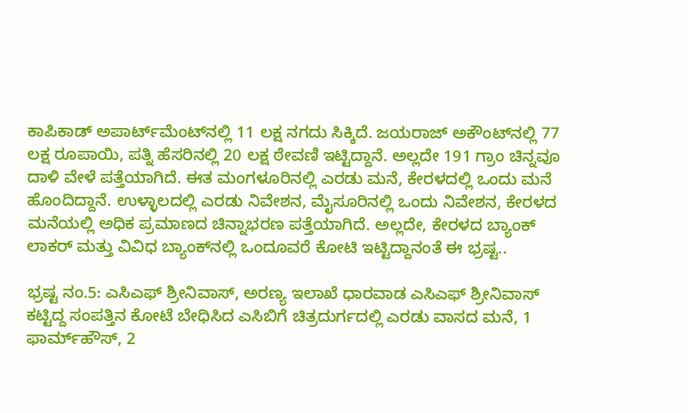ಕಾಪಿಕಾಡ್ ಅಪಾರ್ಟ್‌ಮೆಂಟ್‌ನಲ್ಲಿ 11 ಲಕ್ಷ ನಗದು ಸಿಕ್ಕಿದೆ. ಜಯರಾಜ್ ಅಕೌಂಟ್‌ನಲ್ಲಿ 77 ಲಕ್ಷ ರೂಪಾಯಿ, ಪತ್ನಿ ಹೆಸರಿನಲ್ಲಿ 20 ಲಕ್ಷ ಠೇವಣಿ ಇಟ್ಟಿದ್ದಾನೆ. ಅಲ್ಲದೇ 191 ಗ್ರಾಂ ಚಿನ್ನವೂ ದಾಳಿ ವೇಳೆ ಪತ್ತೆಯಾಗಿದೆ. ಈತ ಮಂಗಳೂರಿನಲ್ಲಿ ಎರಡು ಮನೆ, ಕೇರಳದಲ್ಲಿ ಒಂದು ಮನೆ ಹೊಂದಿದ್ದಾನೆ. ಉಳ್ಳಾಲದಲ್ಲಿ ಎರಡು ನಿವೇಶನ, ಮೈಸೂರಿನಲ್ಲಿ ಒಂದು ನಿವೇಶನ, ಕೇರಳದ ಮನೆಯಲ್ಲಿ ಅಧಿಕ ಪ್ರಮಾಣದ ಚಿನ್ನಾಭರಣ ಪತ್ತೆಯಾಗಿದೆ. ಅಲ್ಲದೇ, ಕೇರಳದ ಬ್ಯಾಂಕ್ ಲಾಕರ್ ಮತ್ತು ವಿವಿಧ ಬ್ಯಾಂಕ್‌ನಲ್ಲಿ ಒಂದೂವರೆ ಕೋಟಿ ಇಟ್ಟಿದ್ದಾನಂತೆ ಈ ಭ್ರಷ್ಟ..

ಭ್ರಷ್ಟ ನಂ.5: ಎಸಿಎಫ್‌ ಶ್ರೀನಿವಾಸ್, ಅರಣ್ಯ ಇಲಾಖೆ ಧಾರವಾಡ ಎಸಿಎಫ್‌ ಶ್ರೀನಿವಾಸ್ ಕಟ್ಟಿದ್ದ ಸಂಪತ್ತಿನ ಕೋಟೆ ಬೇಧಿಸಿದ ಎಸಿಬಿಗೆ ಚಿತ್ರದುರ್ಗದಲ್ಲಿ ಎರಡು ವಾಸದ ಮನೆ, 1 ಫಾರ್ಮ್‌ಹೌಸ್‌, 2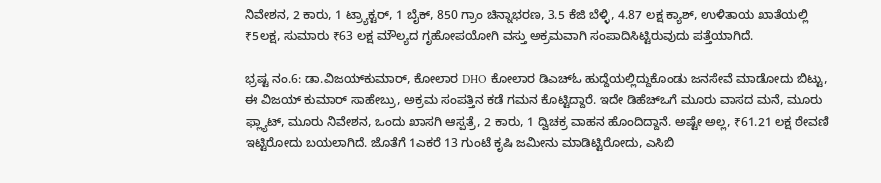ನಿವೇಶನ, 2 ಕಾರು, 1 ಟ್ರ್ಯಾಕ್ಟರ್, 1 ಬೈಕ್, 850 ಗ್ರಾಂ ಚಿನ್ನಾಭರಣ, 3.5 ಕೆಜಿ ಬೆಳ್ಳಿ, 4.87 ಲಕ್ಷ ಕ್ಯಾಶ್, ಉಳಿತಾಯ ಖಾತೆಯಲ್ಲಿ ₹5ಲಕ್ಷ, ಸುಮಾರು ₹63 ಲಕ್ಷ ಮೌಲ್ಯದ ಗೃಹೋಪಯೋಗಿ ವಸ್ತು ಅಕ್ರಮವಾಗಿ ಸಂಪಾದಿಸಿಟ್ಟಿರುವುದು ಪತ್ತೆಯಾಗಿದೆ.

ಭ್ರಷ್ಟ ನಂ.6: ಡಾ.ವಿಜಯ್‌ಕುಮಾರ್, ಕೋಲಾರ DHO ಕೋಲಾರ ಡಿಎಚ್‌ಓ ಹುದ್ದೆಯಲ್ಲಿದ್ದುಕೊಂಡು ಜನಸೇವೆ ಮಾಡೋದು ಬಿಟ್ಟು, ಈ ವಿಜಯ್ ಕುಮಾರ್ ಸಾಹೇಬ್ರು, ಅಕ್ರಮ ಸಂಪತ್ತಿನ ಕಡೆ ಗಮನ ಕೊಟ್ಟಿದ್ದಾರೆ. ಇದೇ ಡಿಹೆಚ್‌ಒಗೆ ಮೂರು ವಾಸದ ಮನೆ, ಮೂರು ಫ್ಲ್ಯಾಟ್, ಮೂರು ನಿವೇಶನ, ಒಂದು ಖಾಸಗಿ ಆಸ್ಪತ್ರೆ, 2 ಕಾರು, 1 ದ್ವಿಚಕ್ರ ವಾಹನ ಹೊಂದಿದ್ದಾನೆ. ಅಷ್ಟೇ ಅಲ್ಲ, ₹61.21 ಲಕ್ಷ ಠೇವಣಿ ಇಟ್ಟಿರೋದು ಬಯಲಾಗಿದೆ. ಜೊತೆಗೆ 1ಎಕರೆ 13 ಗುಂಟೆ ಕೃಷಿ ಜಮೀನು ಮಾಡಿಟ್ಟಿರೋದು, ಎಸಿಬಿ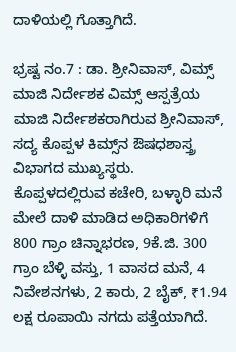ದಾಳಿಯಲ್ಲಿ ಗೊತ್ತಾಗಿದೆ.

ಭ್ರಷ್ಟ ನಂ.7 : ಡಾ. ಶ್ರೀನಿವಾಸ್, ವಿಮ್ಸ್ ಮಾಜಿ ನಿರ್ದೇಶಕ ವಿಮ್ಸ್ ಆಸ್ಪತ್ರೆಯ ಮಾಜಿ ನಿರ್ದೇಶಕರಾಗಿರುವ ಶ್ರೀನಿವಾಸ್, ಸದ್ಯ ಕೊಪ್ಪಳ ಕಿಮ್ಸ್‌ನ ಔಷಧಶಾಸ್ತ್ರ ವಿಭಾಗದ ಮುಖ್ಯಸ್ಥರು. ಕೊಪ್ಪಳದಲ್ಲಿರುವ ಕಚೇರಿ, ಬಳ್ಳಾರಿ ಮನೆ ಮೇಲೆ ದಾಳಿ ಮಾಡಿದ ಅಧಿಕಾರಿಗಳಿಗೆ 800 ಗ್ರಾಂ ಚಿನ್ನಾಭರಣ, 9ಕೆ.ಜಿ. 300 ಗ್ರಾಂ ಬೆಳ್ಳಿ ವಸ್ತು, 1 ವಾಸದ ಮನೆ, 4 ನಿವೇಶನಗಳು, 2 ಕಾರು, 2 ಬೈಕ್‌, ₹1.94 ಲಕ್ಷ ರೂಪಾಯಿ ನಗದು ಪತ್ತೆಯಾಗಿದೆ.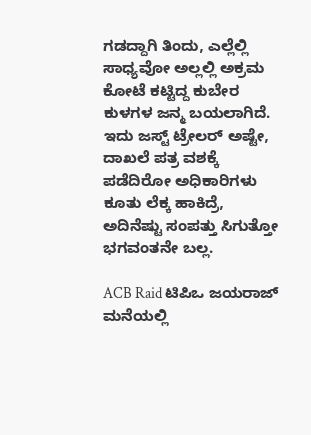ಗಡದ್ದಾಗಿ ತಿಂದು, ಎಲ್ಲೆಲ್ಲಿ ಸಾಧ್ಯವೋ ಅಲ್ಲಲ್ಲಿ ಅಕ್ರಮ ಕೋಟೆ ಕಟ್ಟಿದ್ದ ಕುಬೇರ ಕುಳಗಳ ಜನ್ಮ ಬಯಲಾಗಿದೆ. ಇದು ಜಸ್ಟ್ ಟ್ರೇಲರ್ ಅಷ್ಟೇ, ದಾಖಲೆ ಪತ್ರ ವಶಕ್ಕೆ ಪಡೆದಿರೋ ಅಧಿಕಾರಿಗಳು ಕೂತು ಲೆಕ್ಕ ಹಾಕಿದ್ರೆ, ಅದಿನೆಷ್ಟು ಸಂಪತ್ತು ಸಿಗುತ್ತೋ ಭಗವಂತನೇ ಬಲ್ಲ.

ACB Raid ಟಿಪಿಒ ಜಯರಾಜ್ ಮನೆಯಲ್ಲಿ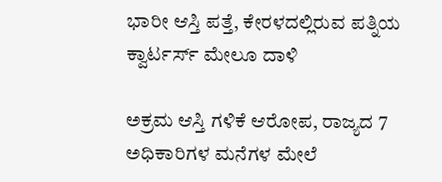ಭಾರೀ ಆಸ್ತಿ ಪತ್ತೆ, ಕೇರಳದಲ್ಲಿರುವ ಪತ್ನಿಯ ಕ್ವಾರ್ಟರ್ಸ್‌ ಮೇಲೂ ದಾಳಿ

ಅಕ್ರಮ ಆಸ್ತಿ ಗಳಿಕೆ ಆರೋಪ, ರಾಜ್ಯದ 7 ಅಧಿಕಾರಿಗಳ ಮನೆಗಳ ಮೇಲೆ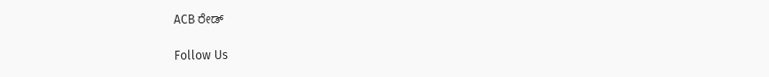ACB ರೇಡ್

Follow Us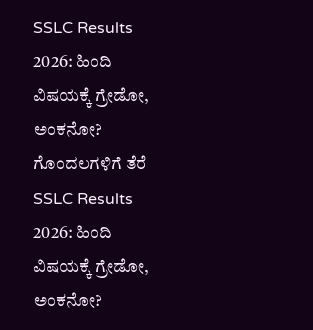SSLC Results 2026: ಹಿಂದಿ ವಿಷಯಕ್ಕೆ ಗ್ರೇಡೋ, ಅಂಕನೋ? ಗೊಂದಲಗಳಿಗೆ ತೆರೆ
SSLC Results 2026: ಹಿಂದಿ ವಿಷಯಕ್ಕೆ ಗ್ರೇಡೋ, ಅಂಕನೋ?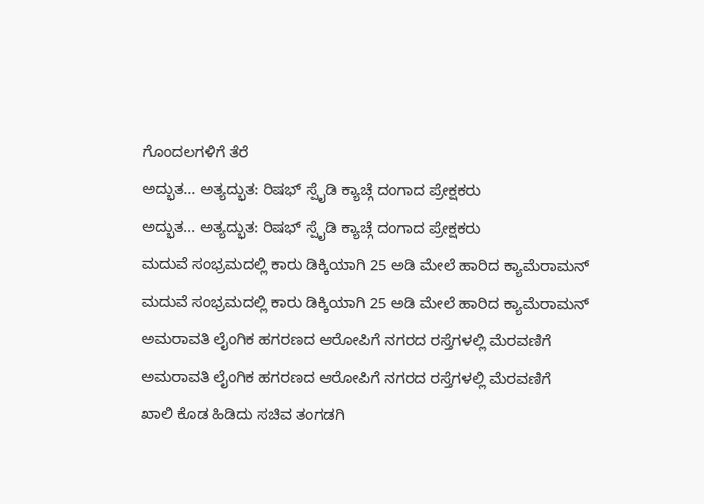ಗೊಂದಲಗಳಿಗೆ ತೆರೆ
ಅದ್ಭುತ... ಅತ್ಯದ್ಭುತ: ರಿಷಭ್ ಸ್ಪೈಡಿ ಕ್ಯಾಚ್ಗೆ ದಂಗಾದ ಪ್ರೇಕ್ಷಕರು
ಅದ್ಭುತ... ಅತ್ಯದ್ಭುತ: ರಿಷಭ್ ಸ್ಪೈಡಿ ಕ್ಯಾಚ್ಗೆ ದಂಗಾದ ಪ್ರೇಕ್ಷಕರು
ಮದುವೆ ಸಂಭ್ರಮದಲ್ಲಿ ಕಾರು ಡಿಕ್ಕಿಯಾಗಿ 25 ಅಡಿ ಮೇಲೆ ಹಾರಿದ ಕ್ಯಾಮೆರಾಮನ್
ಮದುವೆ ಸಂಭ್ರಮದಲ್ಲಿ ಕಾರು ಡಿಕ್ಕಿಯಾಗಿ 25 ಅಡಿ ಮೇಲೆ ಹಾರಿದ ಕ್ಯಾಮೆರಾಮನ್
ಅಮರಾವತಿ ಲೈಂಗಿಕ ಹಗರಣದ ಆರೋಪಿಗೆ ನಗರದ ರಸ್ತೆಗಳಲ್ಲಿ ಮೆರವಣಿಗೆ
ಅಮರಾವತಿ ಲೈಂಗಿಕ ಹಗರಣದ ಆರೋಪಿಗೆ ನಗರದ ರಸ್ತೆಗಳಲ್ಲಿ ಮೆರವಣಿಗೆ
ಖಾಲಿ ಕೊಡ ಹಿಡಿದು ಸಚಿವ ತಂಗಡಗಿ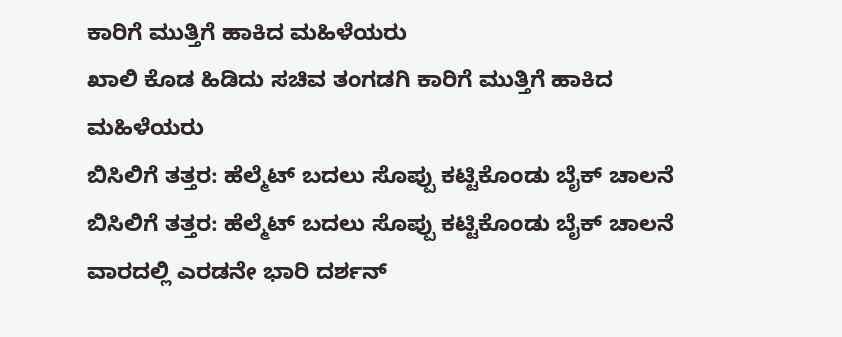ಕಾರಿಗೆ ಮುತ್ತಿಗೆ ಹಾಕಿದ ಮಹಿಳೆಯರು
ಖಾಲಿ ಕೊಡ ಹಿಡಿದು ಸಚಿವ ತಂಗಡಗಿ ಕಾರಿಗೆ ಮುತ್ತಿಗೆ ಹಾಕಿದ ಮಹಿಳೆಯರು
ಬಿಸಿಲಿಗೆ ತತ್ತರ: ಹೆಲ್ಮೆಟ್ ಬದಲು ಸೊಪ್ಪು ಕಟ್ಟಿಕೊಂಡು ಬೈಕ್ ಚಾಲನೆ
ಬಿಸಿಲಿಗೆ ತತ್ತರ: ಹೆಲ್ಮೆಟ್ ಬದಲು ಸೊಪ್ಪು ಕಟ್ಟಿಕೊಂಡು ಬೈಕ್ ಚಾಲನೆ
ವಾರದಲ್ಲಿ ಎರಡನೇ ಭಾರಿ ದರ್ಶನ್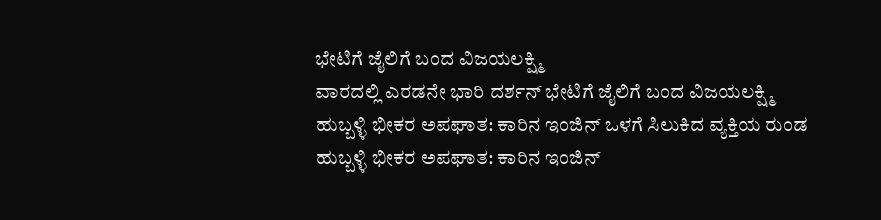ಭೇಟಿಗೆ ಜೈಲಿಗೆ ಬಂದ ವಿಜಯಲಕ್ಷ್ಮಿ
ವಾರದಲ್ಲಿ ಎರಡನೇ ಭಾರಿ ದರ್ಶನ್ ಭೇಟಿಗೆ ಜೈಲಿಗೆ ಬಂದ ವಿಜಯಲಕ್ಷ್ಮಿ
ಹುಬ್ಬಳ್ಳಿ ಭೀಕರ ಅಪಘಾತ: ಕಾರಿನ ಇಂಜಿನ್ ಒಳಗೆ ಸಿಲುಕಿದ ವ್ಯಕ್ತಿಯ ರುಂಡ
ಹುಬ್ಬಳ್ಳಿ ಭೀಕರ ಅಪಘಾತ: ಕಾರಿನ ಇಂಜಿನ್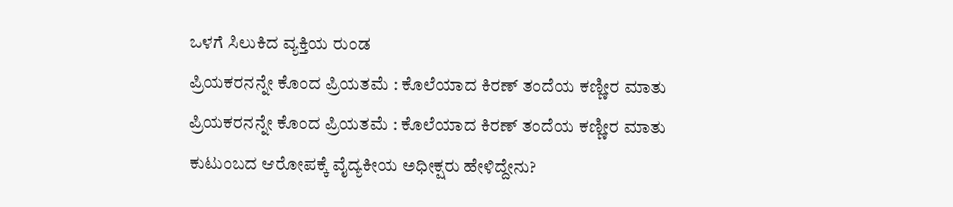ಒಳಗೆ ಸಿಲುಕಿದ ವ್ಯಕ್ತಿಯ ರುಂಡ
ಪ್ರಿಯಕರನನ್ನೇ ಕೊಂದ ಪ್ರಿಯತಮೆ : ಕೊಲೆಯಾದ ಕಿರಣ್ ತಂದೆಯ ಕಣ್ಣೀರ ಮಾತು
ಪ್ರಿಯಕರನನ್ನೇ ಕೊಂದ ಪ್ರಿಯತಮೆ : ಕೊಲೆಯಾದ ಕಿರಣ್ ತಂದೆಯ ಕಣ್ಣೀರ ಮಾತು
ಕುಟುಂಬದ ಆರೋಪಕ್ಕೆ ವೈದ್ಯಕೀಯ ಅಧೀಕ್ಷರು ಹೇಳಿದ್ದೇನು?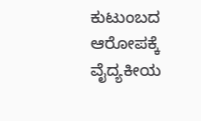ಕುಟುಂಬದ ಆರೋಪಕ್ಕೆ ವೈದ್ಯಕೀಯ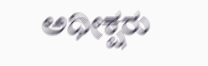ಅಧೀಕ್ಷರು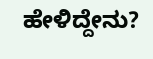ಹೇಳಿದ್ದೇನು?